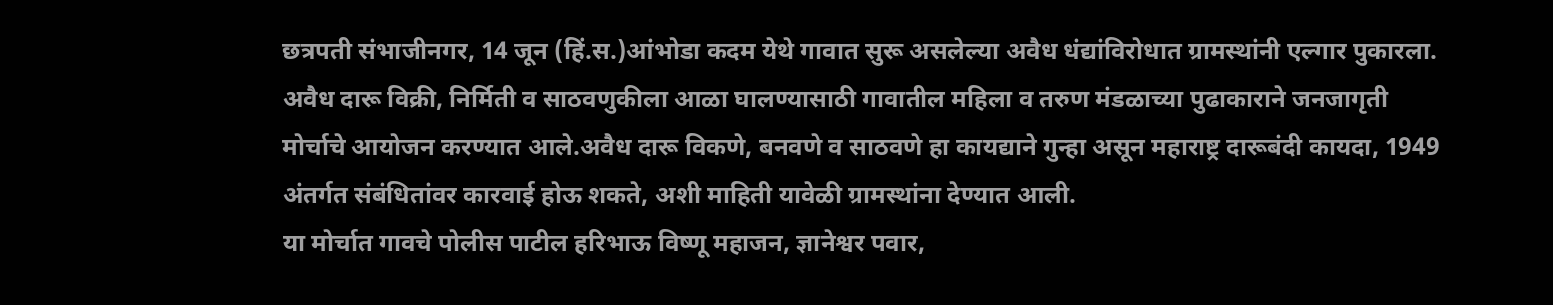छत्रपती संभाजीनगर, 14 जून (हिं.स.)आंभोडा कदम येथे गावात सुरू असलेल्या अवैध धंद्यांविरोधात ग्रामस्थांनी एल्गार पुकारला. अवैध दारू विक्री, निर्मिती व साठवणुकीला आळा घालण्यासाठी गावातील महिला व तरुण मंडळाच्या पुढाकाराने जनजागृती मोर्चाचे आयोजन करण्यात आले.अवैध दारू विकणे, बनवणे व साठवणे हा कायद्याने गुन्हा असून महाराष्ट्र दारूबंदी कायदा, 1949 अंतर्गत संबंधितांवर कारवाई होऊ शकते, अशी माहिती यावेळी ग्रामस्थांना देण्यात आली.
या मोर्चात गावचे पोलीस पाटील हरिभाऊ विष्णू महाजन, ज्ञानेश्वर पवार,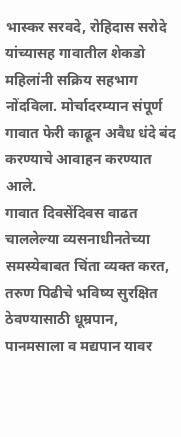भास्कर सरवदे, रोहिदास सरोदे यांच्यासह गावातील शेकडो महिलांनी सक्रिय सहभाग नोंदविला. मोर्चादरम्यान संपूर्ण गावात फेरी काढून अवैध धंदे बंद करण्याचे आवाहन करण्यात आले.
गावात दिवसेंदिवस वाढत चाललेल्या व्यसनाधीनतेच्या समस्येबाबत चिंता व्यक्त करत, तरुण पिढीचे भविष्य सुरक्षित ठेवण्यासाठी धूम्रपान, पानमसाला व मद्यपान यावर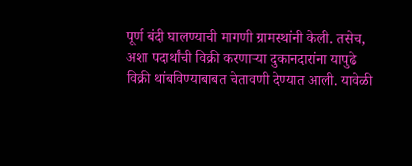पूर्ण बंदी घालण्याची मागणी ग्रामस्थांनी केली. तसेच, अशा पदार्थांची विक्री करणाऱ्या दुकानदारांना यापुढे विक्री थांबविण्याबाबत चेतावणी देण्यात आली. यावेळी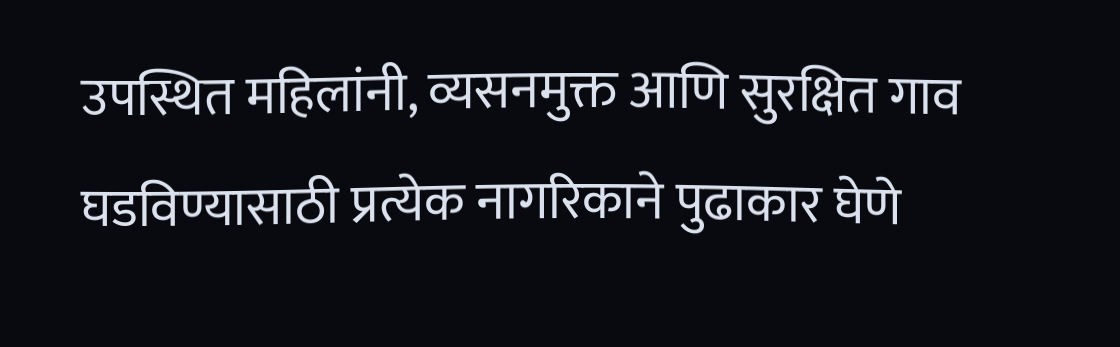उपस्थित महिलांनी, व्यसनमुक्त आणि सुरक्षित गाव घडविण्यासाठी प्रत्येक नागरिकाने पुढाकार घेणे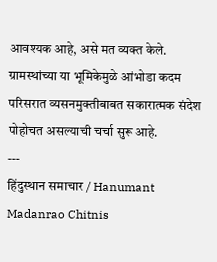आवश्यक आहे, असे मत व्यक्त केले. ग्रामस्थांच्या या भूमिकेमुळे आंभोडा कदम परिसरात व्यसनमुक्तीबाबत सकारात्मक संदेश पोहोचत असल्याची चर्चा सुरू आहे.
---
हिंदुस्थान समाचार / Hanumant Madanrao Chitnis